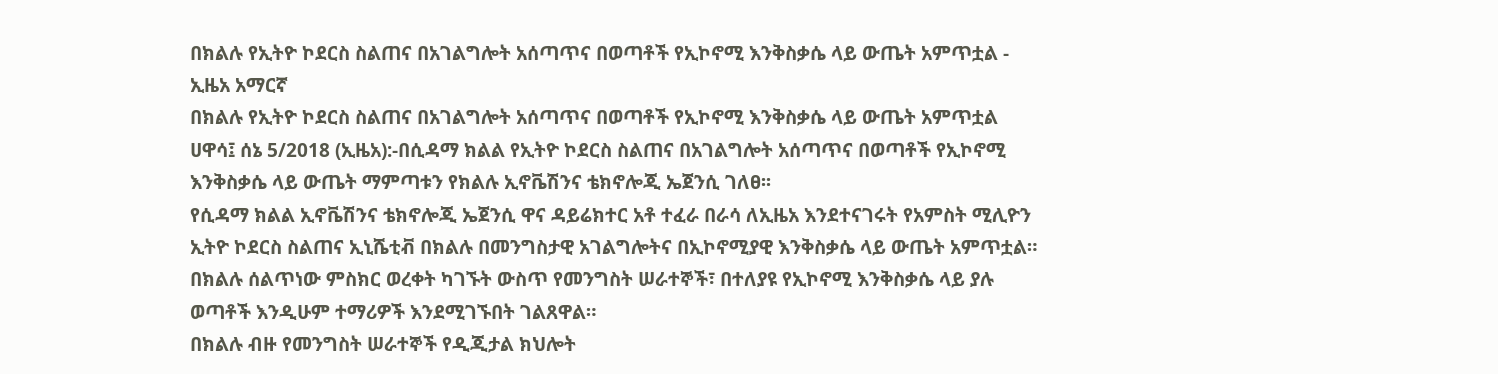በክልሉ የኢትዮ ኮደርስ ስልጠና በአገልግሎት አሰጣጥና በወጣቶች የኢኮኖሚ እንቅስቃሴ ላይ ውጤት አምጥቷል - ኢዜአ አማርኛ
በክልሉ የኢትዮ ኮደርስ ስልጠና በአገልግሎት አሰጣጥና በወጣቶች የኢኮኖሚ እንቅስቃሴ ላይ ውጤት አምጥቷል
ሀዋሳ፤ ሰኔ 5/2018 (ኢዜአ):-በሲዳማ ክልል የኢትዮ ኮደርስ ስልጠና በአገልግሎት አሰጣጥና በወጣቶች የኢኮኖሚ እንቅስቃሴ ላይ ውጤት ማምጣቱን የክልሉ ኢኖቬሽንና ቴክኖሎጂ ኤጀንሲ ገለፀ፡፡
የሲዳማ ክልል ኢኖቬሽንና ቴክኖሎጂ ኤጀንሲ ዋና ዳይሬክተር አቶ ተፈራ በራሳ ለኢዜአ እንደተናገሩት የአምስት ሚሊዮን ኢትዮ ኮደርስ ስልጠና ኢኒሼቲቭ በክልሉ በመንግስታዊ አገልግሎትና በኢኮኖሚያዊ እንቅስቃሴ ላይ ውጤት አምጥቷል።
በክልሉ ሰልጥነው ምስክር ወረቀት ካገኙት ውስጥ የመንግስት ሠራተኞች፣ በተለያዩ የኢኮኖሚ እንቅስቃሴ ላይ ያሉ ወጣቶች እንዲሁም ተማሪዎች እንደሚገኙበት ገልጸዋል።
በክልሉ ብዙ የመንግስት ሠራተኞች የዲጂታል ክህሎት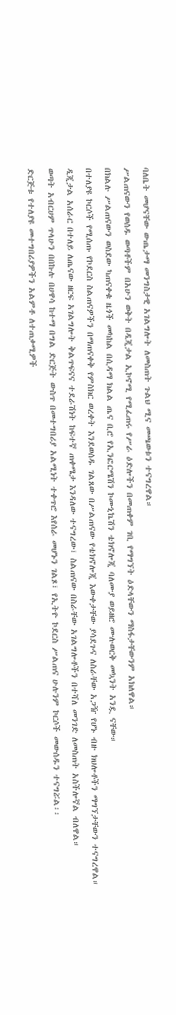ባለቤት መሆናቸው ውጤታማ መንግስታዊ አገልግሎት ለመስጠት ጉልህ ሚና መጫወቱን ተናግረዋል።
ሥልጠናውን የወሰዱ ወጣቶችም በአሁን ወቅት በዲጂታል ኢኮኖሚ የሚፈጠሩ የሥራ ዕድሎችን በመጠቀም ገቢ የማግኘት ዕድላቸውን ማስፋታቸውንም አክለዋል።
በክልሉ ሥልጠናውን ወስደው ካጠናቀቁ ዜጎች መካከል በሲዳማ ክልል ጤና ቢሮ የኢንፎርሜሽን ኮሙኒኬሽን ቴክኖሎጂ ባለሙያ ወይዘሮ ሙሉወርቅ መኳንት አንዷ ናቸው።
በተለያዩ ኮርሶች የሚሰጡ የኮደርስ ስልጠናዎችን በማጠናቀቅ የምስክር ወረቀት እንደወሰዱ ገልጸው በሥልጠናው የቴክኖሎጂ እውቀታቸው ያሳደጉና ለስራቸው አጋዥ የሆኑ ብዙ ክህሎቶችን ማግኘታቸውን ተናግረዋል።
ዲጂታል አሰራር በተለይ ለጤናው ዘርፍ አገልግሎት ቅልጥፍናና ተደራሽነት ከፍተኛ ጠቀሜታ እንዳለው ተናግረው፣ ስልጠናው በስራቸው አገልግሎቶችን በተሻለ መንገድ ለመስጠት አስችሎኛል ብለዋል።
ወጣት አብርሀም ጥላሁን በበኩሉ በሀዋሳ ከተማ በግል ድርጅት ውስጥ በመተግበሪያ አልሚነት ተቀጥሮ እየሰራ መሆኑን ገልጾ፣ የኢትዮ ኮደርስ ሥልጠና ሁሉንም ኮርሶች መውሰዱን ተናግሯል፡፡
ድርጅቱ የተለያዩ መተግበሪያዎችን አልምቶ ለተጠቃሚዎች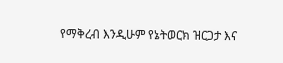የማቅረብ እንዲሁም የኔትወርክ ዝርጋታ እና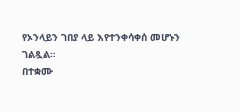የኦንላይን ገበያ ላይ እየተንቀሳቀሰ መሆኑን ገልጿል።
በተቋሙ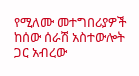የሚለሙ መተግበሪያዎች ከሰው ሰራሽ አስተውሎት ጋር አብረው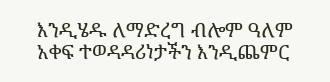እንዲሄዱ ለማድረግ ብሎም ዓለም አቀፍ ተወዳዳሪነታችን እንዲጨምር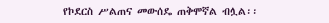የኮደርስ ሥልጠና መውሰዴ ጠቅሞኛል ብሏል፡፡